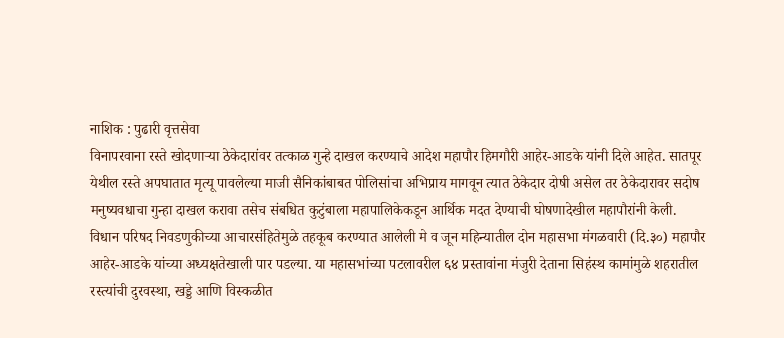नाशिक : पुढारी वृत्तसेवा
विनापरवाना रस्ते खोदणाऱ्या ठेकेदारांवर तत्काळ गुन्हे दाखल करण्याचे आदेश महापौर हिमगौरी आहेर-आडके यांनी दिले आहेत. सातपूर येथील रस्ते अपघातात मृत्यू पावलेल्या माजी सैनिकांबाबत पोलिसांचा अभिप्राय मागवून त्यात ठेकेदार दोषी असेल तर ठेकेदारावर सदोष मनुष्यवधाचा गुन्हा दाखल करावा तसेच संबधित कुटुंबाला महापालिकेकडून आर्थिक मदत देण्याची घोषणादेखील महापौरांनी केली.
विधान परिषद निवडणुकीच्या आचारसंहितेमुळे तहकूब करण्यात आलेली मे व जून महिन्यातील दोन महासभा मंगळवारी (दि.३०) महापौर आहेर-आडके यांच्या अध्यक्षतेखाली पार पडल्या. या महासभांच्या पटलावरील ६४ प्रस्तावांना मंजुरी देताना सिहंस्थ कामांमुळे शहरातील रस्त्यांची दुरवस्था, खड्डे आणि विस्कळीत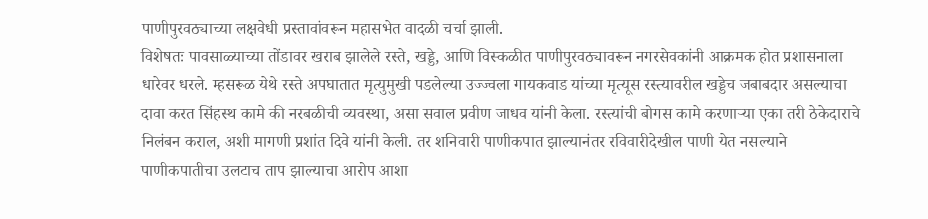पाणीपुरवठ्याच्या लक्षवेधी प्रस्तावांवरून महासभेत वादळी चर्चा झाली.
विशेषतः पावसाळ्याच्या तोंडावर खराब झालेले रस्ते, खड्डे, आणि विस्कळीत पाणीपुरवठ्यावरून नगरसेवकांनी आक्रमक होत प्रशासनाला धारेवर धरले. म्हसरूळ येथे रस्ते अपघातात मृत्युमुखी पडलेल्या उज्ज्वला गायकवाड यांच्या मृत्यूस रस्त्यावरील खड्डेच जबाबदार असल्याचा दावा करत सिंहस्थ कामे की नरबळीची व्यवस्था, असा सवाल प्रवीण जाधव यांनी केला. रस्त्यांची बोगस कामे करणाऱ्या एका तरी ठेकेदाराचे निलंबन कराल, अशी मागणी प्रशांत दिवे यांनी केली. तर शनिवारी पाणीकपात झाल्यानंतर रविवारीदेखील पाणी येत नसल्याने पाणीकपातीचा उलटाच ताप झाल्याचा आरोप आशा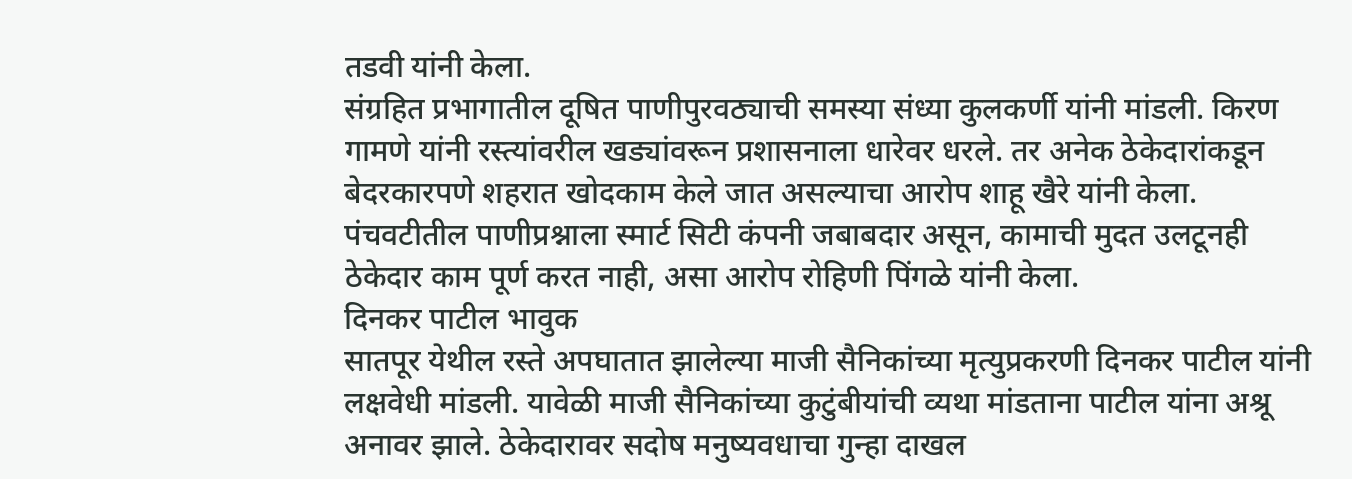तडवी यांनी केला.
संग्रहित प्रभागातील दूषित पाणीपुरवठ्याची समस्या संध्या कुलकर्णी यांनी मांडली. किरण गामणे यांनी रस्त्यांवरील खड्यांवरून प्रशासनाला धारेवर धरले. तर अनेक ठेकेदारांकडून बेदरकारपणे शहरात खोदकाम केले जात असल्याचा आरोप शाहू खैरे यांनी केला. पंचवटीतील पाणीप्रश्नाला स्मार्ट सिटी कंपनी जबाबदार असून, कामाची मुदत उलटूनही ठेकेदार काम पूर्ण करत नाही, असा आरोप रोहिणी पिंगळे यांनी केला.
दिनकर पाटील भावुक
सातपूर येथील रस्ते अपघातात झालेल्या माजी सैनिकांच्या मृत्युप्रकरणी दिनकर पाटील यांनी लक्षवेधी मांडली. यावेळी माजी सैनिकांच्या कुटुंबीयांची व्यथा मांडताना पाटील यांना अश्रू अनावर झाले. ठेकेदारावर सदोष मनुष्यवधाचा गुन्हा दाखल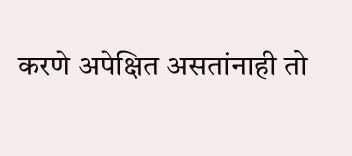करणे अपेक्षित असतांनाही तो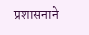प्रशासनाने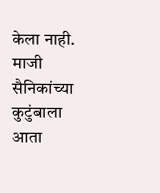केला नाही. माजी सैनिकांच्या कुटुंबाला आता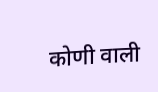कोणी वाली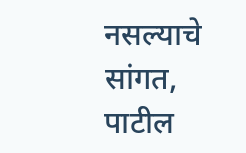नसल्याचे सांगत, पाटील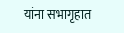यांना सभागृहात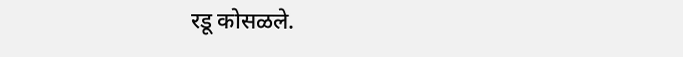रडू कोसळले.